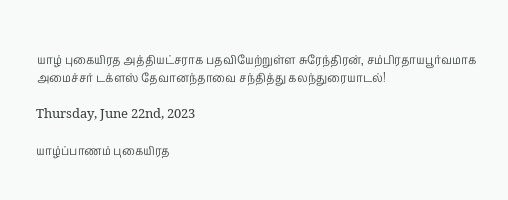யாழ் புகையிரத அத்தியட்சராக பதவியேற்றுள்ள சுரேந்திரன், சம்பிரதாயபூர்வமாக அமைச்சர் டக்ளஸ் தேவானந்தாவை சந்தித்து கலந்துரையாடல்!

Thursday, June 22nd, 2023

யாழ்ப்பாணம் புகையிரத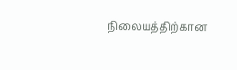நிலையத்திற்கான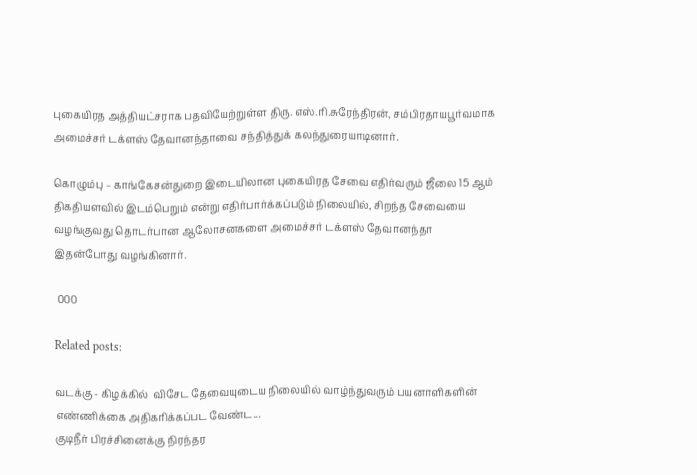புகையிரத அத்தியட்சராக பதவியேற்றுள்ள திரு. எஸ்.ரி.சுரேந்திரன், சம்பிரதாயபூர்வமாக  அமைச்சர் டக்ளஸ் தேவானந்தாவை சந்தித்துக் கலந்துரையாடினார்.

கொழும்பு – காங்கேசன்துறை இடையிலான புகையிரத சேவை எதிர்வரும் ஜீலை 15 ஆம் திகதியளவில் இடம்பெறும் என்று எதிர்பார்க்கப்படும் நிலையில், சிறந்த சேவையை வழங்குவது தொடர்பான ஆலோசனகளை அமைச்சர் டக்ளஸ் தேவானந்தா இதன்போது வழங்கினார்.

 000

Related posts:

வடக்கு - கிழக்கில்  விசேட தேவையுடைய நிலையில் வாழ்ந்துவரும் பயனாளிகளின் எண்ணிக்கை அதிகரிக்கப்பட வேண்ட...
குடிநீர் பிரச்சினைக்கு நிரந்தர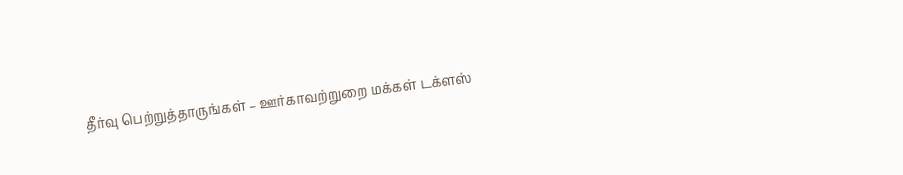தீர்வு பெற்றுத்தாருங்கள் – ஊர்காவற்றுறை மக்கள் டக்ளஸ்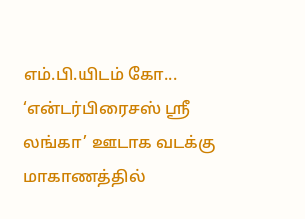எம்.பி.யிடம் கோ...
‘என்டர்பிரைசஸ் ஸ்ரீ லங்கா’ ஊடாக வடக்கு மாகாணத்தில்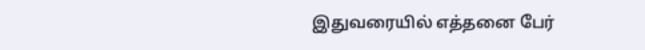இதுவரையில் எத்தனை பேர்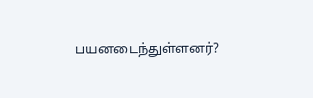பயனடைந்துள்ளனர்?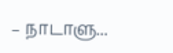– நாடாளு...